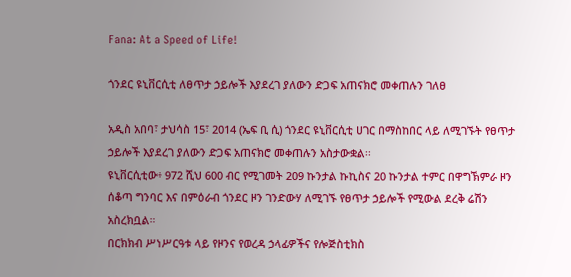Fana: At a Speed of Life!

ጎንደር ዩኒቨርሲቲ ለፀጥታ ኃይሎች እያደረገ ያለውን ድጋፍ አጠናክሮ መቀጠሉን ገለፀ

አዲስ አበባ፣ ታህሳስ 15፣ 2014 (ኤፍ ቢ ሲ) ጎንደር ዩኒቨርሲቲ ሀገር በማስከበር ላይ ለሚገኙት የፀጥታ ኃይሎች እያደረገ ያለውን ድጋፍ አጠናክሮ መቀጠሉን አስታውቋል፡፡
ዩኒቨርሲቲው፥ 972 ሺህ 600 ብር የሚገመት 209 ኩንታል ኩኪስና 20 ኩንታል ተምር በዋግኽምራ ዞን ሰቆጣ ግንባር እና በምዕራብ ጎንደር ዞን ገንድውሃ ለሚገኙ የፀጥታ ኃይሎች የሚውል ደረቅ ሬሽን አስረክቧል።
በርክክብ ሥነሥርዓቱ ላይ የዞንና የወረዳ ኃላፊዎችና የሎጅስቲክስ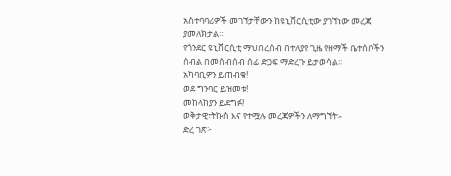አስተባባሪዎች መገኘታቸውን ከዩኒቨርሲቲው ያገኘነው መረጃ ያመለክታል።
የጎንደር ዩኒቨርሲቲ ማህበረሰብ በተለያየ ጊዜ የዘማች ቤተሰቦችን ሰብል በመሰብሰብ ሰፊ ድጋፍ ማድረጉ ይታወሳል፡፡
አካባቢዎን ይጠብቁ!
ወደ ግንባር ይዝመቱ!
መከላከያን ይደግፉ!
ወቅታዊ፣ትኩስ እና የተሟሉ መረጃዎችን ለማግኘት፡-
ድረ ገጽ፦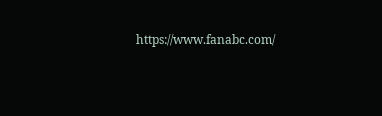https://www.fanabc.com/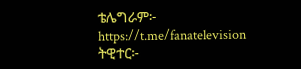ቴሌግራም፦ https://t.me/fanatelevision
ትዊተር፦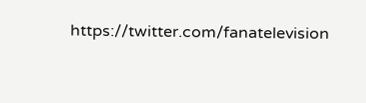https://twitter.com/fanatelevision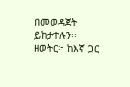በመወዳጀት ይከታተሉን፡፡
ዘወትር፦ ከእኛ ጋር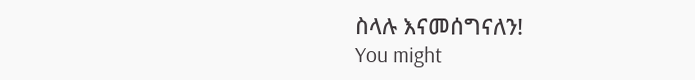ስላሉ እናመሰግናለን!
You might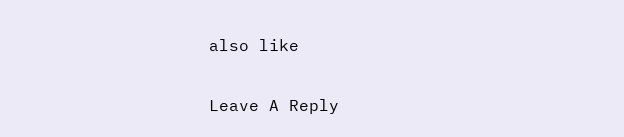also like

Leave A Reply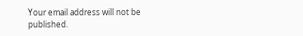Your email address will not be published.